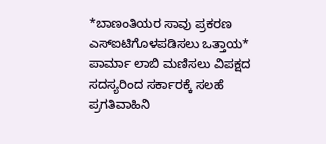*ಬಾಣಂತಿಯರ ಸಾವು ಪ್ರಕರಣ ಎಸ್ಐಟಿಗೊಳಪಡಿಸಲು ಒತ್ತಾಯ*
ಪಾರ್ಮಾ ಲಾಬಿ ಮಣಿಸಲು ವಿಪಕ್ಷದ ಸದಸ್ಯರಿಂದ ಸರ್ಕಾರಕ್ಕೆ ಸಲಹೆ ಪ್ರಗತಿವಾಹಿನಿ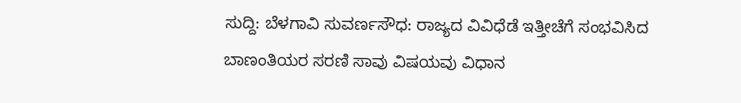ಸುದ್ದಿ: ಬೆಳಗಾವಿ ಸುವರ್ಣಸೌಧ: ರಾಜ್ಯದ ವಿವಿಧೆಡೆ ಇತ್ತೀಚೆಗೆ ಸಂಭವಿಸಿದ ಬಾಣಂತಿಯರ ಸರಣಿ ಸಾವು ವಿಷಯವು ವಿಧಾನ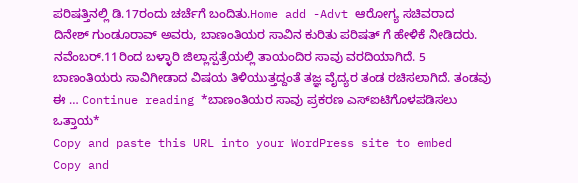ಪರಿಷತ್ತಿನಲ್ಲಿ ಡಿ.17ರಂದು ಚರ್ಚೆಗೆ ಬಂದಿತು.Home add -Advt ಆರೋಗ್ಯ ಸಚಿವರಾದ ದಿನೇಶ್ ಗುಂಡೂರಾವ್ ಅವರು, ಬಾಣಂತಿಯರ ಸಾವಿನ ಕುರಿತು ಪರಿಷತ್ ಗೆ ಹೇಳಿಕೆ ನೀಡಿದರು. ನವೆಂಬರ್.11ರಿಂದ ಬಳ್ಳಾರಿ ಜಿಲ್ಲಾಸ್ಪತ್ರೆಯಲ್ಲಿ ತಾಯಂದಿರ ಸಾವು ವರದಿಯಾಗಿದೆ. 5 ಬಾಣಂತಿಯರು ಸಾವಿಗೀಡಾದ ವಿಷಯ ತಿಳಿಯುತ್ತದ್ದಂತೆ ತಜ್ಞ ವೈದ್ಯರ ತಂಡ ರಚಿಸಲಾಗಿದೆ. ತಂಡವು ಈ … Continue reading *ಬಾಣಂತಿಯರ ಸಾವು ಪ್ರಕರಣ ಎಸ್ಐಟಿಗೊಳಪಡಿಸಲು ಒತ್ತಾಯ*
Copy and paste this URL into your WordPress site to embed
Copy and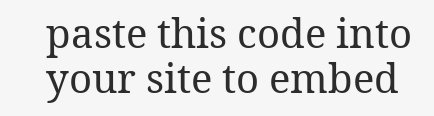paste this code into your site to embed